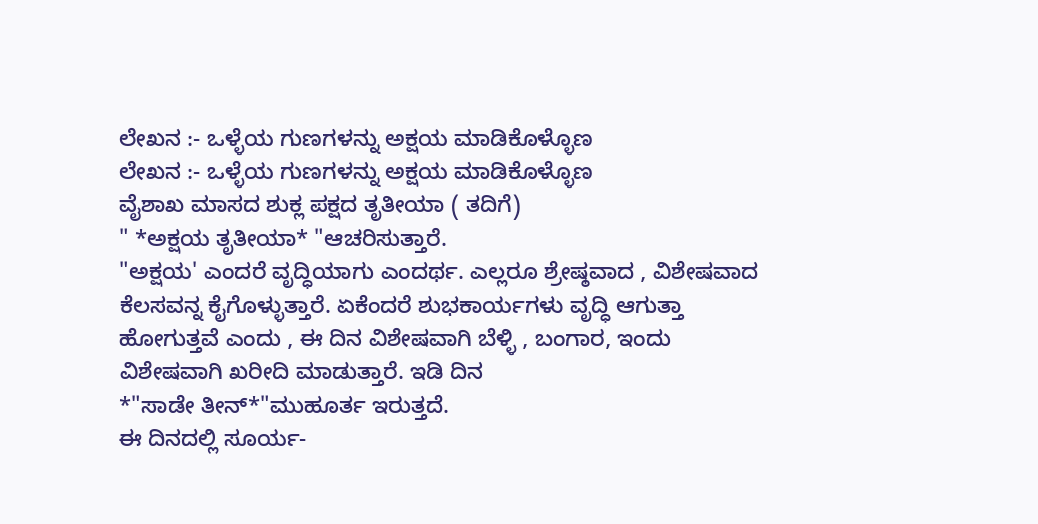ಲೇಖನ :- ಒಳ್ಳೆಯ ಗುಣಗಳನ್ನು ಅಕ್ಷಯ ಮಾಡಿಕೊಳ್ಳೊಣ
ಲೇಖನ :- ಒಳ್ಳೆಯ ಗುಣಗಳನ್ನು ಅಕ್ಷಯ ಮಾಡಿಕೊಳ್ಳೊಣ
ವೈಶಾಖ ಮಾಸದ ಶುಕ್ಲ ಪಕ್ಷದ ತೃತೀಯಾ ( ತದಿಗೆ)
" *ಅಕ್ಷಯ ತೃತೀಯಾ* "ಆಚರಿಸುತ್ತಾರೆ.
"ಅಕ್ಷಯ' ಎಂದರೆ ವೃದ್ಧಿಯಾಗು ಎಂದರ್ಥ. ಎಲ್ಲರೂ ಶ್ರೇಷ್ಠವಾದ , ವಿಶೇಷವಾದ ಕೆಲಸವನ್ನ ಕೈಗೊಳ್ಳುತ್ತಾರೆ. ಏಕೆಂದರೆ ಶುಭಕಾರ್ಯಗಳು ವೃದ್ಧಿ ಆಗುತ್ತಾ ಹೋಗುತ್ತವೆ ಎಂದು , ಈ ದಿನ ವಿಶೇಷವಾಗಿ ಬೆಳ್ಳಿ , ಬಂಗಾರ, ಇಂದು ವಿಶೇಷವಾಗಿ ಖರೀದಿ ಮಾಡುತ್ತಾರೆ. ಇಡಿ ದಿನ
*"ಸಾಡೇ ತೀನ್*"ಮುಹೂರ್ತ ಇರುತ್ತದೆ.
ಈ ದಿನದಲ್ಲಿ ಸೂರ್ಯ-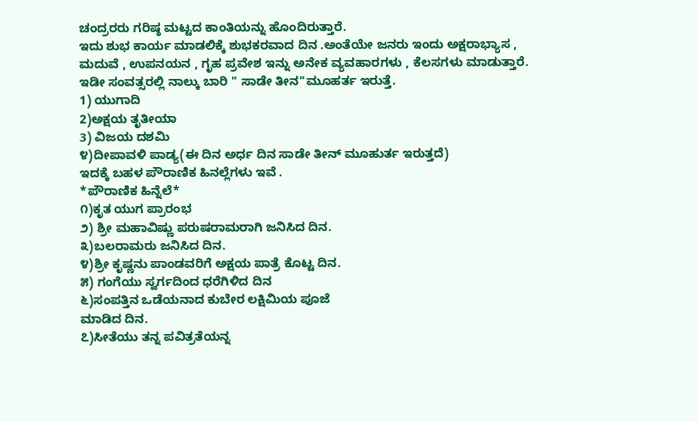ಚಂದ್ರರರು ಗರಿಷ್ಠ ಮಟ್ಟದ ಕಾಂತಿಯನ್ನು ಹೊಂದಿರುತ್ತಾರೆ.
ಇದು ಶುಭ ಕಾರ್ಯ ಮಾಡಲಿಕ್ಕೆ ಶುಭಕರವಾದ ದಿನ .ಅಂತೆಯೇ ಜನರು ಇಂದು ಅಕ್ಷರಾಭ್ಯಾಸ ,
ಮದುವೆ , ಉಪನಯನ , ಗೃಹ ಪ್ರವೇಶ ಇನ್ನು ಅನೇಕ ವ್ಯವಹಾರಗಳು , ಕೆಲಸಗಳು ಮಾಡುತ್ತಾರೆ.
ಇಡೀ ಸಂವತ್ಸರಲ್ಲಿ ನಾಲ್ಕು ಬಾರಿ " ಸಾಡೇ ತೀನ"ಮೂಹರ್ತ ಇರುತ್ತೆ.
1) ಯುಗಾದಿ
2)ಅಕ್ಷಯ ತೃತೀಯಾ
3) ವಿಜಯ ದಶಮಿ
೪)ದೀಪಾವಳಿ ಪಾಡ್ಯ(ಈ ದಿನ ಅರ್ಧ ದಿನ ಸಾಡೇ ತೀನ್ ಮೂಹುರ್ತ ಇರುತ್ತದೆ)
ಇದಕ್ಕೆ ಬಹಳ ಪೌರಾಣಿಕ ಹಿನಲ್ಲೆಗಳು ಇವೆ .
*ಪೌರಾಣಿಕ ಹಿನ್ನೆಲೆ*
೧)ಕೃತ ಯುಗ ಪ್ರಾರಂಭ
೨) ಶ್ರೀ ಮಹಾವಿಷ್ಣು ಪರುಷರಾಮರಾಗಿ ಜನಿಸಿದ ದಿನ.
೩)ಬಲರಾಮರು ಜನಿಸಿದ ದಿನ.
೪)ಶ್ರೀ ಕೃಷ್ಣನು ಪಾಂಡವರಿಗೆ ಅಕ್ಷಯ ಪಾತ್ರೆ ಕೊಟ್ಟ ದಿನ.
೫) ಗಂಗೆಯು ಸ್ವರ್ಗದಿಂದ ಧರೆಗಿಳಿದ ದಿನ
೬)ಸಂಪತ್ತಿನ ಒಡೆಯನಾದ ಕುಬೇರ ಲಕ್ಷಿಮಿಯ ಪೂಜೆ
ಮಾಡಿದ ದಿನ.
೭)ಸೀತೆಯು ತನ್ನ ಪವಿತ್ರತೆಯನ್ನ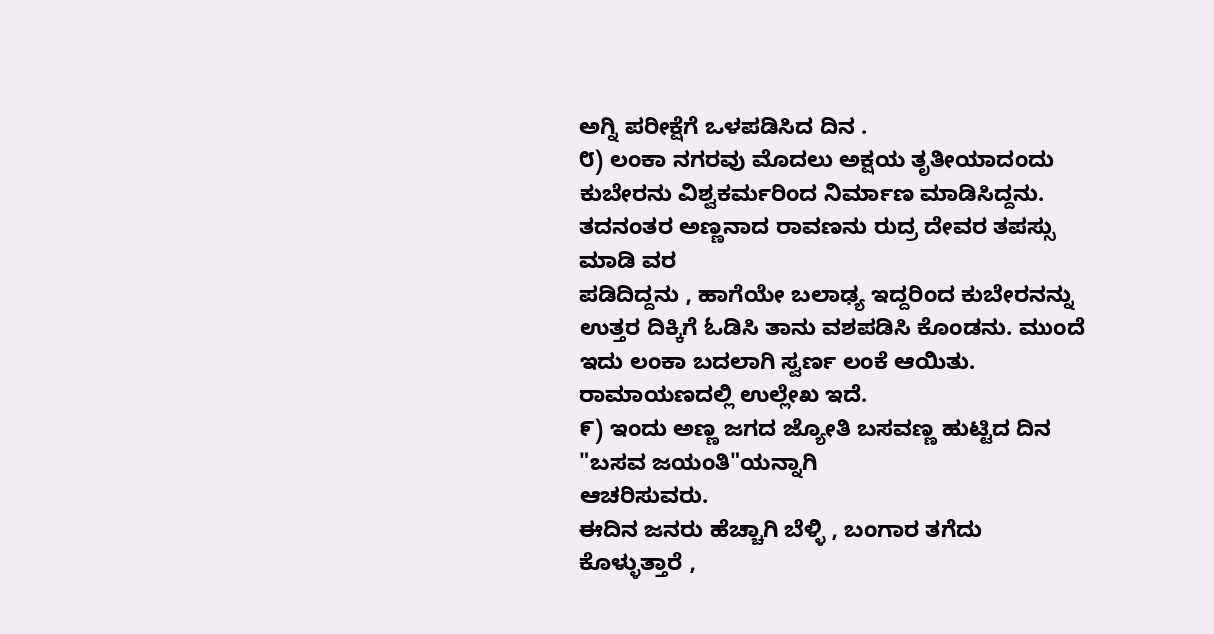ಅಗ್ನಿ ಪರೀಕ್ಷೆಗೆ ಒಳಪಡಿಸಿದ ದಿನ .
೮) ಲಂಕಾ ನಗರವು ಮೊದಲು ಅಕ್ಷಯ ತೃತೀಯಾದಂದು ಕುಬೇರನು ವಿಶ್ವಕರ್ಮರಿಂದ ನಿರ್ಮಾಣ ಮಾಡಿಸಿದ್ದನು. ತದನಂತರ ಅಣ್ಣನಾದ ರಾವಣನು ರುದ್ರ ದೇವರ ತಪಸ್ಸು ಮಾಡಿ ವರ
ಪಡಿದಿದ್ದನು , ಹಾಗೆಯೇ ಬಲಾಢ್ಯ ಇದ್ದರಿಂದ ಕುಬೇರನನ್ನು ಉತ್ತರ ದಿಕ್ಕಿಗೆ ಓಡಿಸಿ ತಾನು ವಶಪಡಿಸಿ ಕೊಂಡನು. ಮುಂದೆ ಇದು ಲಂಕಾ ಬದಲಾಗಿ ಸ್ವರ್ಣ ಲಂಕೆ ಆಯಿತು. ರಾಮಾಯಣದಲ್ಲಿ ಉಲ್ಲೇಖ ಇದೆ.
೯) ಇಂದು ಅಣ್ಣ ಜಗದ ಜ್ಯೋತಿ ಬಸವಣ್ಣ ಹುಟ್ಟಿದ ದಿನ "ಬಸವ ಜಯಂತಿ"ಯನ್ನಾಗಿ
ಆಚರಿಸುವರು.
ಈದಿನ ಜನರು ಹೆಚ್ಚಾಗಿ ಬೆಳ್ಳಿ , ಬಂಗಾರ ತಗೆದು ಕೊಳ್ಳುತ್ತಾರೆ ,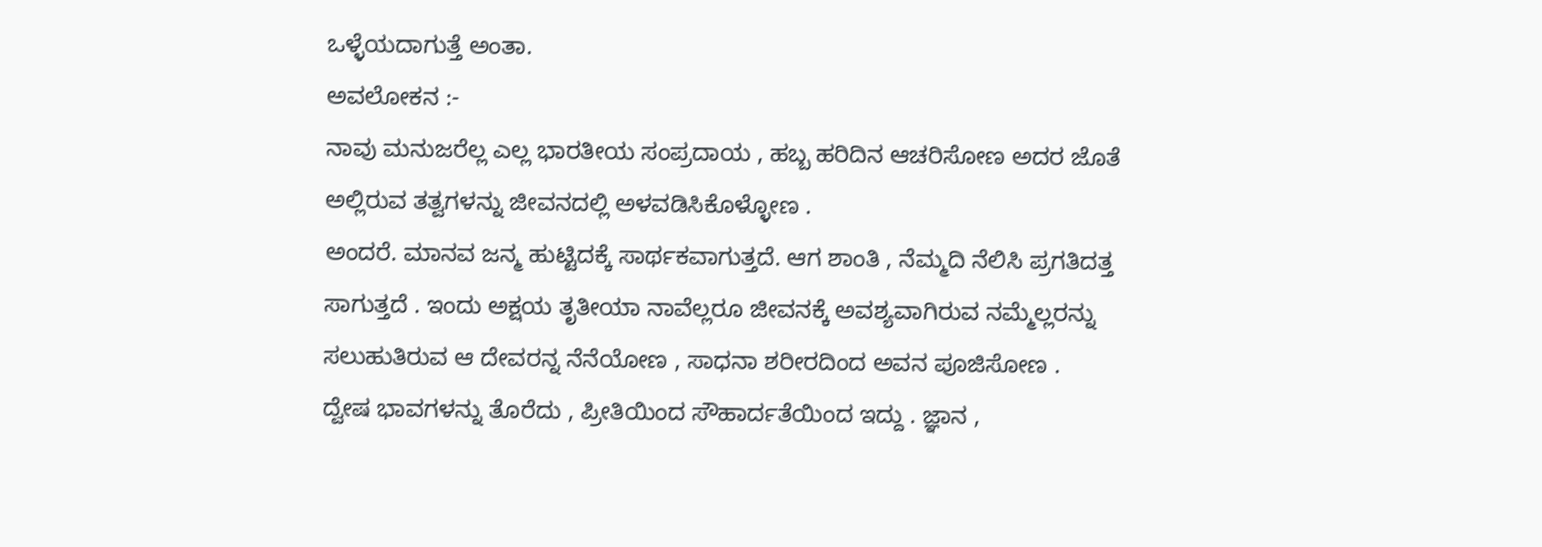ಒಳ್ಳೆಯದಾಗುತ್ತೆ ಅಂತಾ.
ಅವಲೋಕನ :-
ನಾವು ಮನುಜರೆಲ್ಲ ಎಲ್ಲ ಭಾರತೀಯ ಸಂಪ್ರದಾಯ , ಹಬ್ಬ ಹರಿದಿನ ಆಚರಿಸೋಣ ಅದರ ಜೊತೆ ಅಲ್ಲಿರುವ ತತ್ವಗಳನ್ನು ಜೀವನದಲ್ಲಿ ಅಳವಡಿಸಿಕೊಳ್ಳೋಣ .
ಅಂದರೆ. ಮಾನವ ಜನ್ಮ ಹುಟ್ಟಿದಕ್ಕೆ ಸಾರ್ಥಕವಾಗುತ್ತದೆ. ಆಗ ಶಾಂತಿ , ನೆಮ್ಮದಿ ನೆಲಿಸಿ ಪ್ರಗತಿದತ್ತ ಸಾಗುತ್ತದೆ . ಇಂದು ಅಕ್ಷಯ ತೃತೀಯಾ ನಾವೆಲ್ಲರೂ ಜೀವನಕ್ಕೆ ಅವಶ್ಯವಾಗಿರುವ ನಮ್ಮೆಲ್ಲರನ್ನು ಸಲುಹುತಿರುವ ಆ ದೇವರನ್ನ ನೆನೆಯೋಣ , ಸಾಧನಾ ಶರೀರದಿಂದ ಅವನ ಪೂಜಿಸೋಣ .
ದ್ವೇಷ ಭಾವಗಳನ್ನು ತೊರೆದು , ಪ್ರೀತಿಯಿಂದ ಸೌಹಾರ್ದತೆಯಿಂದ ಇದ್ದು . ಜ್ಞಾನ ,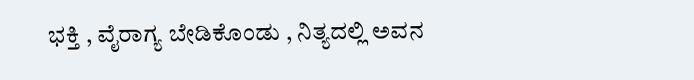ಭಕ್ತಿ , ವೈರಾಗ್ಯ ಬೇಡಿಕೊಂಡು , ನಿತ್ಯದಲ್ಲಿ ಅವನ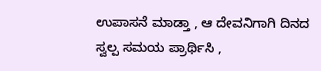ಉಪಾಸನೆ ಮಾಡ್ತಾ , ಆ ದೇವನಿಗಾಗಿ ದಿನದ ಸ್ವಲ್ಪ ಸಮಯ ಪ್ರಾರ್ಥಿಸಿ ,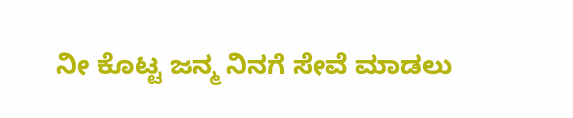ನೀ ಕೊಟ್ಟ ಜನ್ಮ ನಿನಗೆ ಸೇವೆ ಮಾಡಲು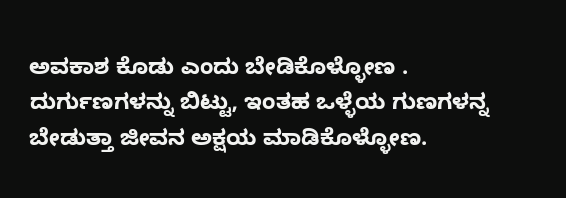ಅವಕಾಶ ಕೊಡು ಎಂದು ಬೇಡಿಕೊಳ್ಳೋಣ .
ದುರ್ಗುಣಗಳನ್ನು ಬಿಟ್ಟು, ಇಂತಹ ಒಳ್ಳೆಯ ಗುಣಗಳನ್ನ ಬೇಡುತ್ತಾ ಜೀವನ ಅಕ್ಷಯ ಮಾಡಿಕೊಳ್ಳೋಣ.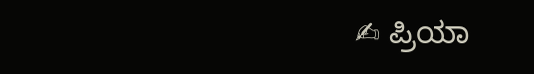✍ ಪ್ರಿಯಾ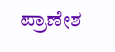ಪ್ರಾಣೇಶ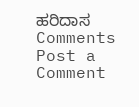ಹರಿದಾಸ
Comments
Post a Comment